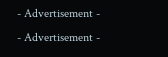- Advertisement -
- Advertisement -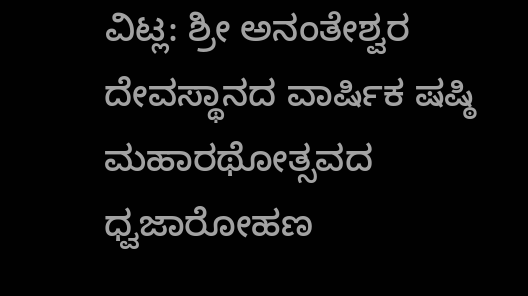ವಿಟ್ಲ: ಶ್ರೀ ಅನಂತೇಶ್ವರ ದೇವಸ್ಥಾನದ ವಾರ್ಷಿಕ ಷಷ್ಠಿ ಮಹಾರಥೋತ್ಸವದ ಧ್ವಜಾರೋಹಣ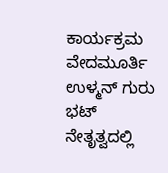ಕಾರ್ಯಕ್ರಮ ವೇದಮೂರ್ತಿ ಉಳ್ಮನ್ ಗುರು ಭಟ್ ನೇತೃತ್ವದಲ್ಲಿ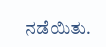ನಡೆಯಿತು.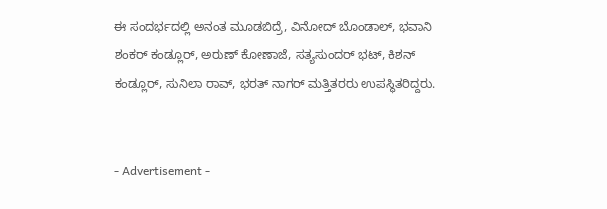ಈ ಸಂದರ್ಭದಲ್ಲಿ ಅನಂತ ಮೂಡಬಿದ್ರೆ, ವಿನೋದ್ ಬೊಂಡಾಲ್, ಭವಾನಿ ಶಂಕರ್ ಕಂಡ್ಲೂರ್, ಅರುಣ್ ಕೋಣಾಜೆ, ಸತ್ಯಸುಂದರ್ ಭಟ್, ಕಿಶನ್ ಕಂಡ್ಲೂರ್, ಸುನಿಲಾ ರಾವ್, ಭರತ್ ನಾಗರ್ ಮತ್ತಿತರರು ಉಪಸ್ಥಿತರಿದ್ದರು.


- Advertisement -